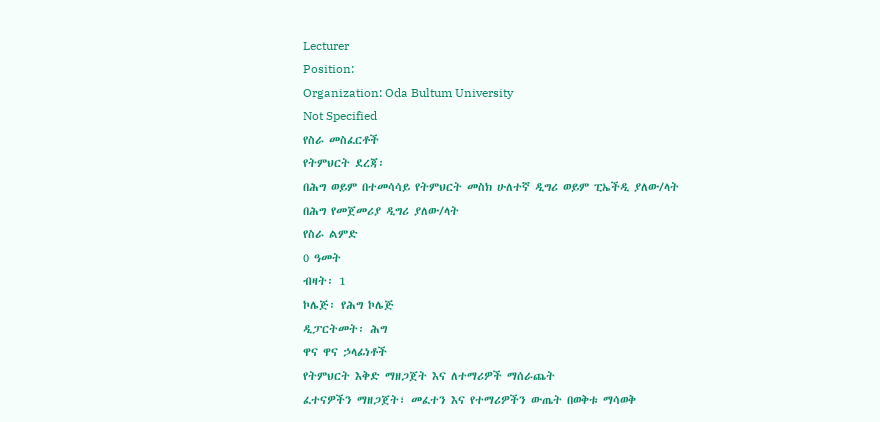Lecturer
Position:
Organization: Oda Bultum University
Not Specified
የስራ መስፈርቶች
የትምህርት ደረጃ፡
በሕግ ወይም በተመሳሳይ የትምህርት መስክ ሁለተኛ ዲግሪ ወይም ፒኤችዲ ያለው/ላት
በሕግ የመጀመሪያ ዲግሪ ያለው/ላት
የስራ ልምድ
0 ዓመት
ብዛት፡ 1
ኮሌጅ፡ የሕግ ኮሌጅ
ዲፓርትመት፡ ሕግ
ዋና ዋና ኃላፊነቶች
የትምህርት እቅድ ማዘጋጀት እና ለተማሪዎች ማሰራጨት
ፈተናዎችን ማዘጋጀት፣ መፈተን እና የተማሪዎችን ውጤት በወቅቱ ማሳወቅ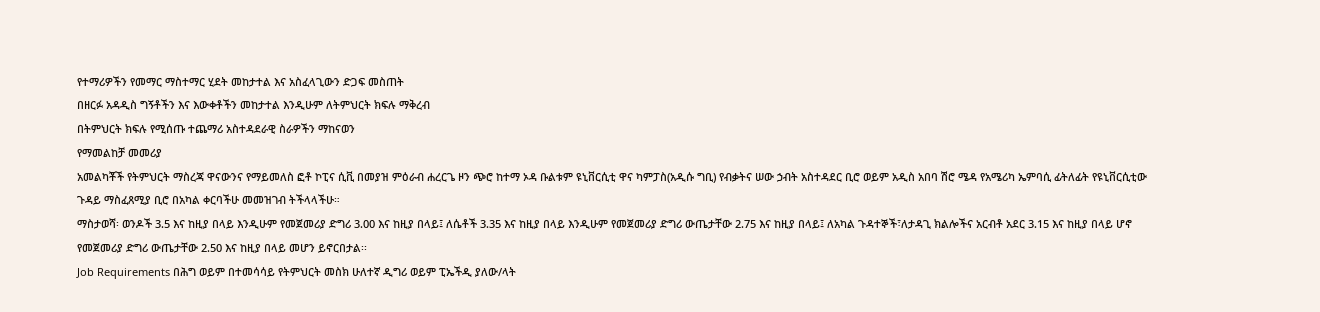የተማሪዎችን የመማር ማስተማር ሂደት መከታተል እና አስፈላጊውን ድጋፍ መስጠት
በዘርፉ አዳዲስ ግኝቶችን እና እውቀቶችን መከታተል እንዲሁም ለትምህርት ክፍሉ ማቅረብ
በትምህርት ክፍሉ የሚሰጡ ተጨማሪ አስተዳደራዊ ስራዎችን ማከናወን
የማመልከቻ መመሪያ
አመልካቾች የትምህርት ማስረጃ ዋናውንና የማይመለስ ፎቶ ኮፒና ሲቪ በመያዝ ምዕራብ ሐረርጌ ዞን ጭሮ ከተማ ኦዳ ቡልቱም ዩኒቨርሲቲ ዋና ካምፓስ(አዲሱ ግቢ) የብቃትና ሠው ኃብት አስተዳደር ቢሮ ወይም አዲስ አበባ ሽሮ ሜዳ የአሜሪካ ኤምባሲ ፊትለፊት የዩኒቨርሲቲው ጉዳይ ማስፈጸሚያ ቢሮ በአካል ቀርባችሁ መመዝገብ ትችላላችሁ።
ማስታወሻ፡ ወንዶች 3.5 እና ከዚያ በላይ እንዲሁም የመጀመሪያ ድግሪ 3.00 እና ከዚያ በላይ፤ ለሴቶች 3.35 እና ከዚያ በላይ እንዲሁም የመጀመሪያ ድግሪ ውጤታቸው 2.75 እና ከዚያ በላይ፤ ለአካል ጉዳተኞች፣ለታዳጊ ክልሎችና አርብቶ አደር 3.15 እና ከዚያ በላይ ሆኖ የመጀመሪያ ድግሪ ውጤታቸው 2.50 እና ከዚያ በላይ መሆን ይኖርበታል፡፡
Job Requirements በሕግ ወይም በተመሳሳይ የትምህርት መስክ ሁለተኛ ዲግሪ ወይም ፒኤችዲ ያለው/ላት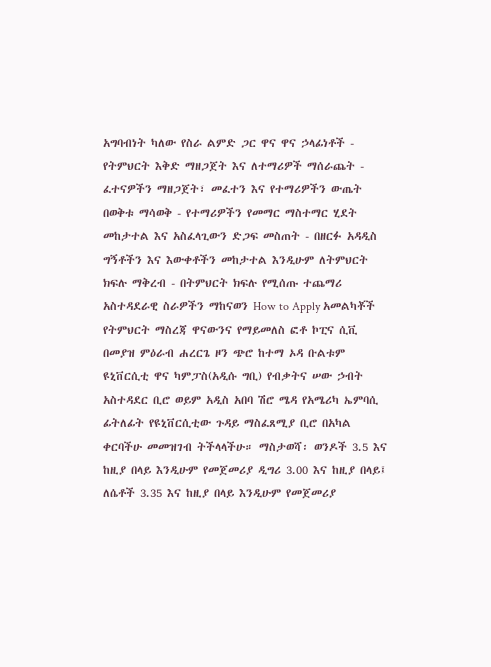አግባብነት ካለው የስራ ልምድ ጋር ዋና ዋና ኃላፊነቶች - የትምህርት እቅድ ማዘጋጀት እና ለተማሪዎች ማሰራጨት - ፈተናዎችን ማዘጋጀት፣ መፈተን እና የተማሪዎችን ውጤት በወቅቱ ማሳወቅ - የተማሪዎችን የመማር ማስተማር ሂደት መከታተል እና አስፈላጊውን ድጋፍ መስጠት - በዘርፉ አዳዲስ ግኝቶችን እና እውቀቶችን መከታተል እንዲሁም ለትምህርት ክፍሉ ማቅረብ - በትምህርት ክፍሉ የሚሰጡ ተጨማሪ አስተዳደራዊ ስራዎችን ማከናወን How to Apply አመልካቾች የትምህርት ማስረጃ ዋናውንና የማይመለስ ፎቶ ኮፒና ሲቪ በመያዝ ምዕራብ ሐረርጌ ዞን ጭሮ ከተማ ኦዳ ቡልቱም ዩኒቨርሲቲ ዋና ካምፓስ(አዲሱ ግቢ) የብቃትና ሠው ኃብት አስተዳደር ቢሮ ወይም አዲስ አበባ ሽሮ ሜዳ የአሜሪካ ኤምባሲ ፊትለፊት የዩኒቨርሲቲው ጉዳይ ማስፈጸሚያ ቢሮ በአካል ቀርባችሁ መመዝገብ ትችላላችሁ። ማስታወሻ፡ ወንዶች 3.5 እና ከዚያ በላይ እንዲሁም የመጀመሪያ ዲግሪ 3.00 እና ከዚያ በላይ፤ ለሴቶች 3.35 እና ከዚያ በላይ እንዲሁም የመጀመሪያ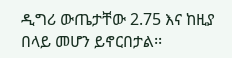ዲግሪ ውጤታቸው 2.75 እና ከዚያ በላይ መሆን ይኖርበታል፡፡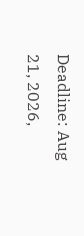Deadline: Aug 21, 2026,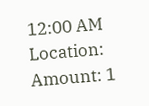12:00 AM
Location:
Amount: 1